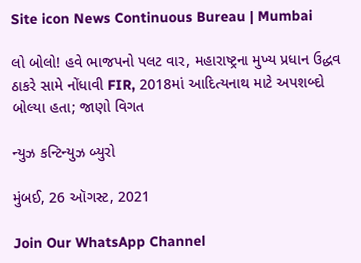Site icon News Continuous Bureau | Mumbai

લો બોલો! હવે ભાજપનો પલટ વાર, મહારાષ્ટ્રના મુખ્ય પ્રધાન ઉદ્ધવ ઠાકરે સામે નોંધાવી FIR, 2018માં આદિત્યનાથ માટે અપશબ્દો બોલ્યા હતા; જાણો વિગત

ન્યુઝ કન્ટિન્યુઝ બ્યુરો

મુંબઈ, 26 ઑગસ્ટ, 2021

Join Our WhatsApp Channel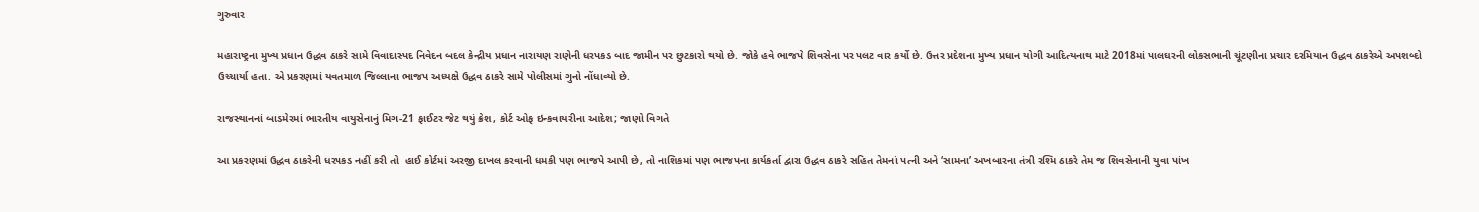ગુરુવાર

મહારાષ્ટ્રના મુખ્ય પ્રધાન ઉદ્ધવ ઠાકરે સામે વિવાદાસ્પદ નિવેદન બદલ કેન્દ્રીય પ્રધાન નારાયણ રાણેની ધરપકડ બાદ જામીન પર છુટકારો થયો છે. જોકે હવે ભાજપે શિવસેના પર પલટ વાર કર્યો છે. ઉત્તર પ્રદેશના મુખ્ય પ્રધાન યોગી આદિત્યનાથ માટે 2018માં પાલઘરની લોકસભાની ચૂંટણીના પ્રચાર દરમિયાન ઉદ્ધવ ઠાકરેએ અપશબ્દો ઉચ્ચાર્યા હતા. એ પ્રકરણમાં યવતમાળ જિલ્લાના ભાજપ અધ્યક્ષે ઉદ્ધવ ઠાકરે સામે પોલીસમાં ગુનો નોંધાવ્યો છે.

રાજસ્થાનનાં બાડમેરમાં ભારતીય વાયુસેનાનું મિગ-21 ફાઈટર જેટ થયું ક્રેશ, કોર્ટ ઓફ ઇન્કવાયરીના આદેશ; જાણો વિગતે

આ પ્રકરણમાં ઉદ્ધવ ઠાકરેની ધરપકડ નહીં કરી તો  હાઈ કોર્ટમાં અરજી દાખલ કરવાની ધમકી પણ ભાજપે આપી છે, તો નાશિકમાં પણ ભાજપના કાર્યકર્તા દ્વારા ઉદ્ધવ ઠાકરે સહિત તેમનાં પત્ની અને ‘સામના’ અખબારના તંત્રી રશ્મિ ઠાકરે તેમ જ શિવસેનાની યુવા પાંખ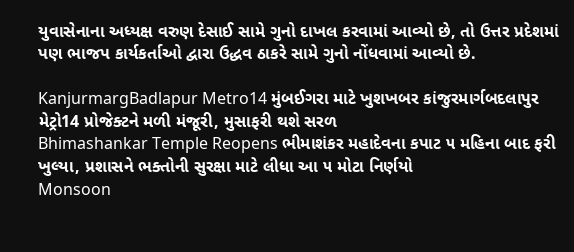યુવાસેનાના અધ્યક્ષ વરુણ દેસાઈ સામે ગુનો દાખલ કરવામાં આવ્યો છે, તો ઉત્તર પ્રદેશમાં પણ ભાજપ કાર્યકર્તાઓ દ્વારા ઉદ્ધવ ઠાકરે સામે ગુનો નોંધવામાં આવ્યો છે.

KanjurmargBadlapur Metro14 મુંબઈગરા માટે ખુશખબર કાંજુરમાર્ગબદલાપુર મેટ્રો14 પ્રોજેક્ટને મળી મંજૂરી, મુસાફરી થશે સરળ
Bhimashankar Temple Reopens ભીમાશંકર મહાદેવના કપાટ ૫ મહિના બાદ ફરી ખુલ્યા, પ્રશાસને ભક્તોની સુરક્ષા માટે લીધા આ ૫ મોટા નિર્ણયો
Monsoon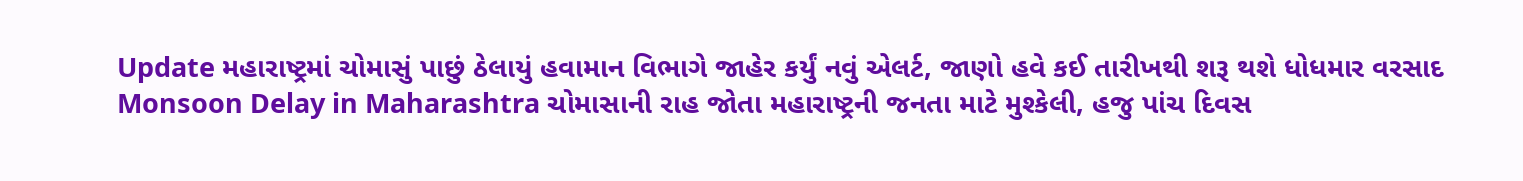Update મહારાષ્ટ્રમાં ચોમાસું પાછું ઠેલાયું હવામાન વિભાગે જાહેર કર્યું નવું એલર્ટ, જાણો હવે કઈ તારીખથી શરૂ થશે ધોધમાર વરસાદ
Monsoon Delay in Maharashtra ચોમાસાની રાહ જોતા મહારાષ્ટ્રની જનતા માટે મુશ્કેલી, હજુ પાંચ દિવસ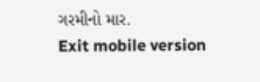ગરમીનો માર.
Exit mobile version